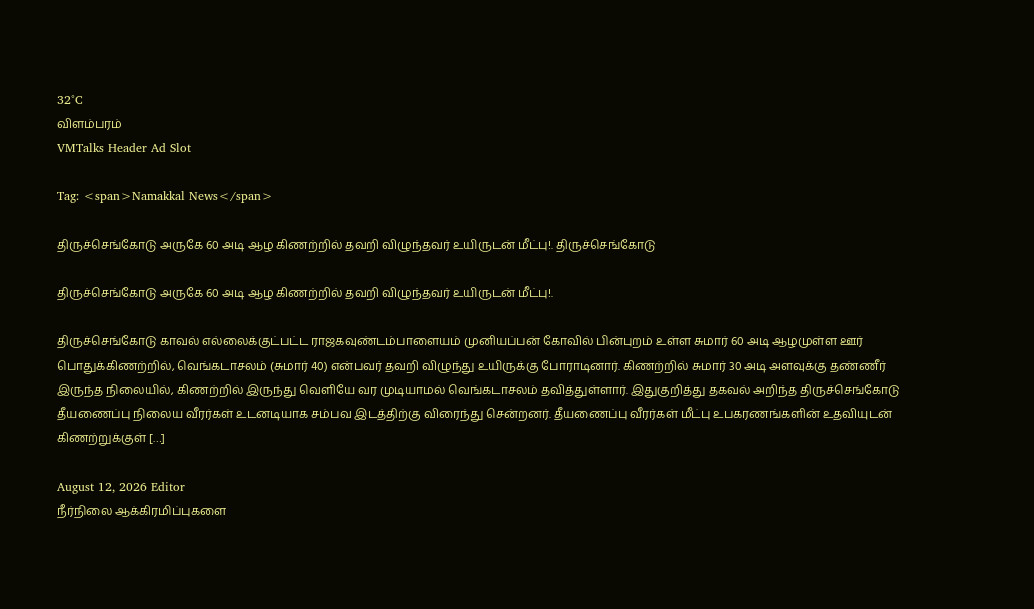32°C
விளம்பரம்
VMTalks Header Ad Slot

Tag: <span>Namakkal News</span>

திருச்செங்கோடு அருகே 60 அடி ஆழ கிணற்றில் தவறி விழுந்தவர் உயிருடன் மீட்பு!. திருச்செங்கோடு

திருச்செங்கோடு அருகே 60 அடி ஆழ கிணற்றில் தவறி விழுந்தவர் உயிருடன் மீட்பு!.

திருச்செங்கோடு காவல் எல்லைக்குட்பட்ட ராஜகவுண்டம்பாளையம் முனியப்பன் கோவில் பின்புறம் உள்ள சுமார் 60 அடி ஆழமுள்ள ஊர் பொதுக்கிணற்றில், வெங்கடாசலம் (சுமார் 40) என்பவர் தவறி விழுந்து உயிருக்கு போராடினார். கிணற்றில் சுமார் 30 அடி அளவுக்கு தண்ணீர் இருந்த நிலையில், கிணற்றில் இருந்து வெளியே வர முடியாமல் வெங்கடாசலம் தவித்துள்ளார். இதுகுறித்து தகவல் அறிந்த திருச்செங்கோடு தீயணைப்பு நிலைய வீரர்கள் உடனடியாக சம்பவ இடத்திற்கு விரைந்து சென்றனர். தீயணைப்பு வீரர்கள் மீட்பு உபகரணங்களின் உதவியுடன் கிணற்றுக்குள் […]

August 12, 2026 Editor
நீர்நிலை ஆக்கிரமிப்புகளை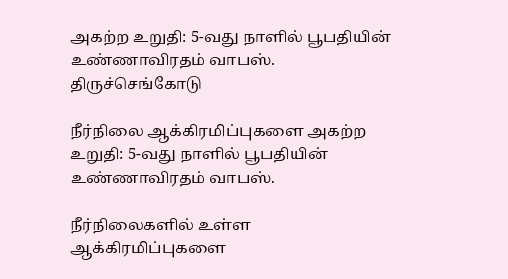அகற்ற உறுதி: 5-வது நாளில் பூபதியின் உண்ணாவிரதம் வாபஸ். திருச்செங்கோடு

நீர்நிலை ஆக்கிரமிப்புகளை அகற்ற உறுதி: 5-வது நாளில் பூபதியின் உண்ணாவிரதம் வாபஸ்.

நீர்நிலைகளில் உள்ள ஆக்கிரமிப்புகளை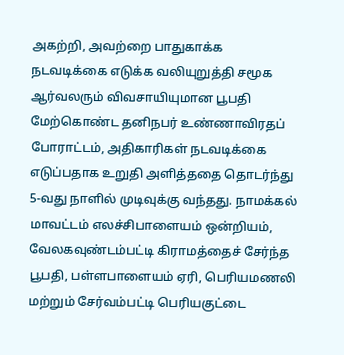அகற்றி, அவற்றை பாதுகாக்க நடவடிக்கை எடுக்க வலியுறுத்தி சமூக ஆர்வலரும் விவசாயியுமான பூபதி மேற்கொண்ட தனிநபர் உண்ணாவிரதப் போராட்டம், அதிகாரிகள் நடவடிக்கை எடுப்பதாக உறுதி அளித்ததை தொடர்ந்து 5-வது நாளில் முடிவுக்கு வந்தது. நாமக்கல் மாவட்டம் எலச்சிபாளையம் ஒன்றியம், வேலகவுண்டம்பட்டி கிராமத்தைச் சேர்ந்த பூபதி, பள்ளபாளையம் ஏரி, பெரியமணலி மற்றும் சேர்வம்பட்டி பெரியகுட்டை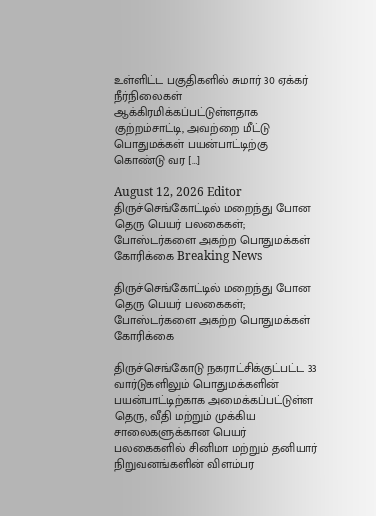உள்ளிட்ட பகுதிகளில் சுமார் 30 ஏக்கர் நீர்நிலைகள் ஆக்கிரமிக்கப்பட்டுள்ளதாக குற்றம்சாட்டி, அவற்றை மீட்டு பொதுமக்கள் பயன்பாட்டிற்கு கொண்டு வர […]

August 12, 2026 Editor
திருச்செங்கோட்டில் மறைந்து போன தெரு பெயர் பலகைகள்; போஸ்டர்களை அகற்ற பொதுமக்கள் கோரிக்கை Breaking News

திருச்செங்கோட்டில் மறைந்து போன தெரு பெயர் பலகைகள்; போஸ்டர்களை அகற்ற பொதுமக்கள் கோரிக்கை

திருச்செங்கோடு நகராட்சிக்குட்பட்ட 33 வார்டுகளிலும் பொதுமக்களின் பயன்பாட்டிற்காக அமைக்கப்பட்டுள்ள தெரு, வீதி மற்றும் முக்கிய சாலைகளுக்கான பெயர் பலகைகளில் சினிமா மற்றும் தனியார் நிறுவனங்களின் விளம்பர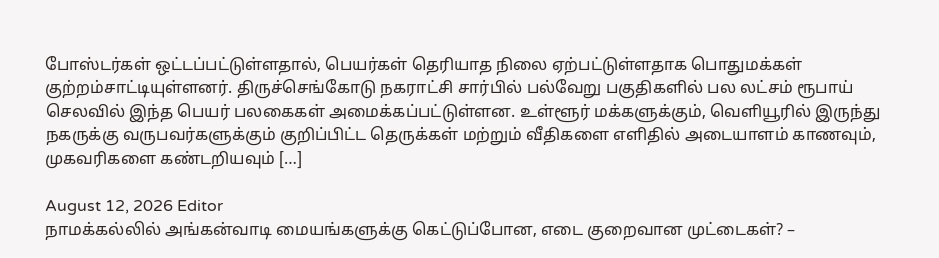போஸ்டர்கள் ஒட்டப்பட்டுள்ளதால், பெயர்கள் தெரியாத நிலை ஏற்பட்டுள்ளதாக பொதுமக்கள் குற்றம்சாட்டியுள்ளனர். திருச்செங்கோடு நகராட்சி சார்பில் பல்வேறு பகுதிகளில் பல லட்சம் ரூபாய் செலவில் இந்த பெயர் பலகைகள் அமைக்கப்பட்டுள்ளன. உள்ளூர் மக்களுக்கும், வெளியூரில் இருந்து நகருக்கு வருபவர்களுக்கும் குறிப்பிட்ட தெருக்கள் மற்றும் வீதிகளை எளிதில் அடையாளம் காணவும், முகவரிகளை கண்டறியவும் […]

August 12, 2026 Editor
நாமக்கல்லில் அங்கன்வாடி மையங்களுக்கு கெட்டுப்போன, எடை குறைவான முட்டைகள்? –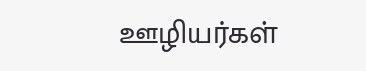ஊழியர்கள்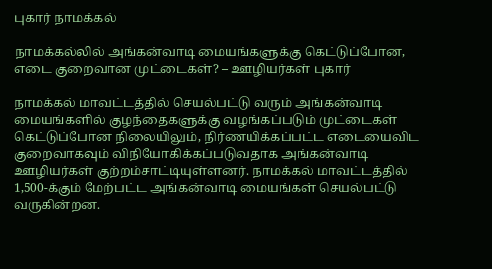புகார் நாமக்கல்

நாமக்கல்லில் அங்கன்வாடி மையங்களுக்கு கெட்டுப்போன, எடை குறைவான முட்டைகள்? – ஊழியர்கள் புகார்

நாமக்கல் மாவட்டத்தில் செயல்பட்டு வரும் அங்கன்வாடி மையங்களில் குழந்தைகளுக்கு வழங்கப்படும் முட்டைகள் கெட்டுப்போன நிலையிலும், நிர்ணயிக்கப்பட்ட எடையைவிட குறைவாகவும் விநியோகிக்கப்படுவதாக அங்கன்வாடி ஊழியர்கள் குற்றம்சாட்டியுள்ளனர். நாமக்கல் மாவட்டத்தில் 1,500-க்கும் மேற்பட்ட அங்கன்வாடி மையங்கள் செயல்பட்டு வருகின்றன.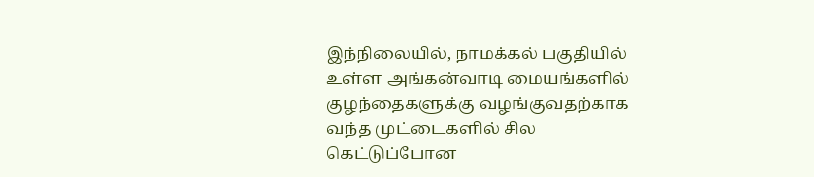இந்நிலையில், நாமக்கல் பகுதியில் உள்ள அங்கன்வாடி மையங்களில் குழந்தைகளுக்கு வழங்குவதற்காக வந்த முட்டைகளில் சில கெட்டுப்போன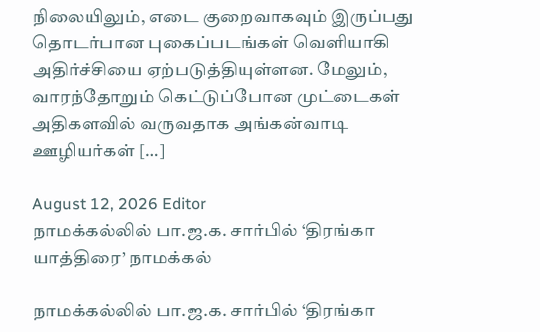நிலையிலும், எடை குறைவாகவும் இருப்பது தொடர்பான புகைப்படங்கள் வெளியாகி அதிர்ச்சியை ஏற்படுத்தியுள்ளன. மேலும், வாரந்தோறும் கெட்டுப்போன முட்டைகள் அதிகளவில் வருவதாக அங்கன்வாடி ஊழியர்கள் […]

August 12, 2026 Editor
நாமக்கல்லில் பா.ஜ.க. சார்பில் ‘திரங்கா யாத்திரை’ நாமக்கல்

நாமக்கல்லில் பா.ஜ.க. சார்பில் ‘திரங்கா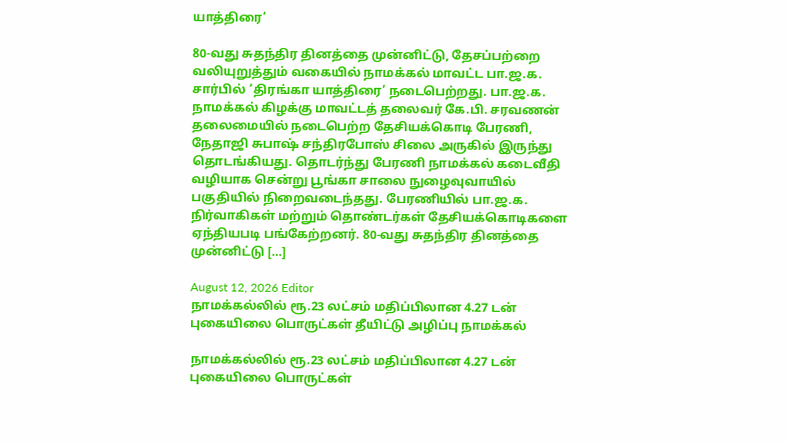யாத்திரை’

80-வது சுதந்திர தினத்தை முன்னிட்டு, தேசப்பற்றை வலியுறுத்தும் வகையில் நாமக்கல் மாவட்ட பா.ஜ.க. சார்பில் ‘திரங்கா யாத்திரை’ நடைபெற்றது. பா.ஜ.க. நாமக்கல் கிழக்கு மாவட்டத் தலைவர் கே.பி. சரவணன் தலைமையில் நடைபெற்ற தேசியக்கொடி பேரணி, நேதாஜி சுபாஷ் சந்திரபோஸ் சிலை அருகில் இருந்து தொடங்கியது. தொடர்ந்து பேரணி நாமக்கல் கடைவீதி வழியாக சென்று பூங்கா சாலை நுழைவுவாயில் பகுதியில் நிறைவடைந்தது. பேரணியில் பா.ஜ.க. நிர்வாகிகள் மற்றும் தொண்டர்கள் தேசியக்கொடிகளை ஏந்தியபடி பங்கேற்றனர். 80-வது சுதந்திர தினத்தை முன்னிட்டு […]

August 12, 2026 Editor
நாமக்கல்லில் ரூ.23 லட்சம் மதிப்பிலான 4.27 டன் புகையிலை பொருட்கள் தீயிட்டு அழிப்பு நாமக்கல்

நாமக்கல்லில் ரூ.23 லட்சம் மதிப்பிலான 4.27 டன் புகையிலை பொருட்கள்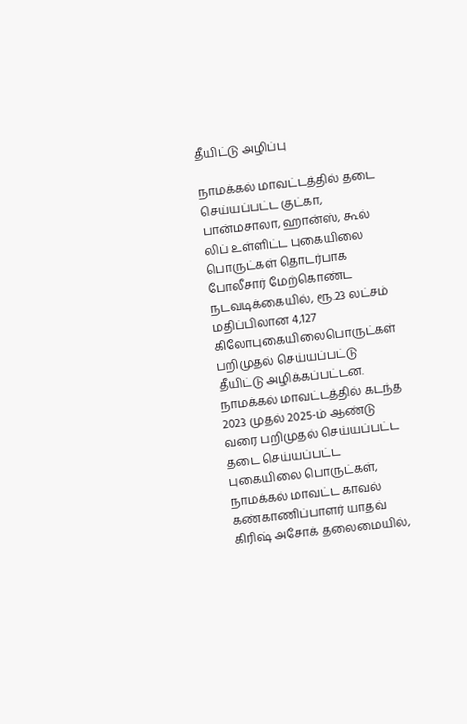தீயிட்டு அழிப்பு

நாமக்கல் மாவட்டத்தில் தடை செய்யப்பட்ட குட்கா, பான்மசாலா, ஹான்ஸ், கூல் லிப் உள்ளிட்ட புகையிலை பொருட்கள் தொடர்பாக போலீசார் மேற்கொண்ட நடவடிக்கையில், ரூ.23 லட்சம் மதிப்பிலான 4,127 கிலோபுகையிலைபொருட்கள் பறிமுதல் செய்யப்பட்டு தீயிட்டு அழிக்கப்பட்டன. நாமக்கல் மாவட்டத்தில் கடந்த 2023 முதல் 2025-ம் ஆண்டு வரை பறிமுதல் செய்யப்பட்ட தடை செய்யப்பட்ட புகையிலை பொருட்கள், நாமக்கல் மாவட்ட காவல் கண்காணிப்பாளர் யாதவ் கிரிஷ் அசோக் தலைமையில்,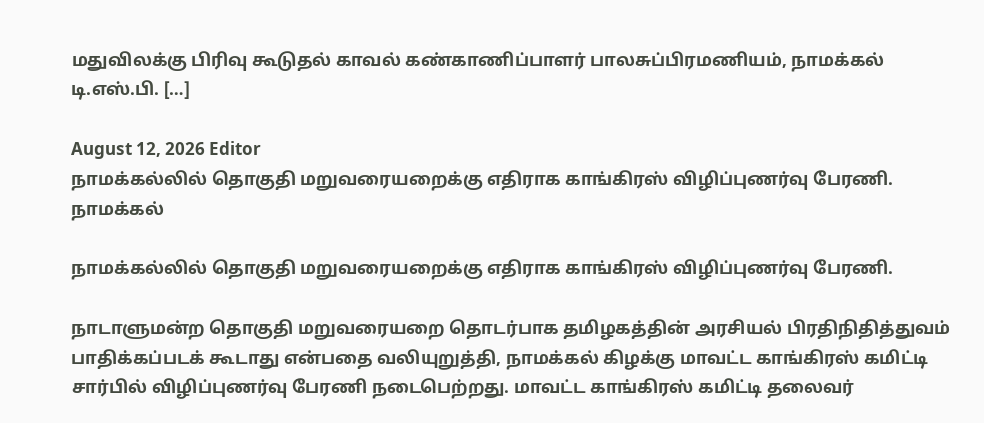மதுவிலக்கு பிரிவு கூடுதல் காவல் கண்காணிப்பாளர் பாலசுப்பிரமணியம், நாமக்கல் டி.எஸ்.பி. […]

August 12, 2026 Editor
நாமக்கல்லில் தொகுதி மறுவரையறைக்கு எதிராக காங்கிரஸ் விழிப்புணர்வு பேரணி. நாமக்கல்

நாமக்கல்லில் தொகுதி மறுவரையறைக்கு எதிராக காங்கிரஸ் விழிப்புணர்வு பேரணி.

நாடாளுமன்ற தொகுதி மறுவரையறை தொடர்பாக தமிழகத்தின் அரசியல் பிரதிநிதித்துவம் பாதிக்கப்படக் கூடாது என்பதை வலியுறுத்தி, நாமக்கல் கிழக்கு மாவட்ட காங்கிரஸ் கமிட்டி சார்பில் விழிப்புணர்வு பேரணி நடைபெற்றது. மாவட்ட காங்கிரஸ் கமிட்டி தலைவர்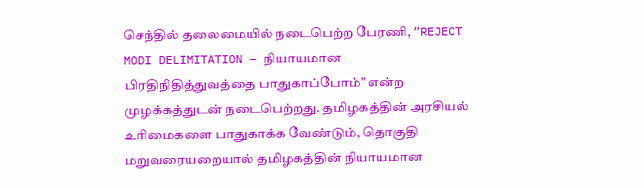செந்தில் தலைமையில் நடைபெற்ற பேரணி, “REJECT MODI DELIMITATION – நியாயமான பிரதிநிதித்துவத்தை பாதுகாப்போம்” என்ற முழக்கத்துடன் நடைபெற்றது. தமிழகத்தின் அரசியல் உரிமைகளை பாதுகாக்க வேண்டும், தொகுதி மறுவரையறையால் தமிழகத்தின் நியாயமான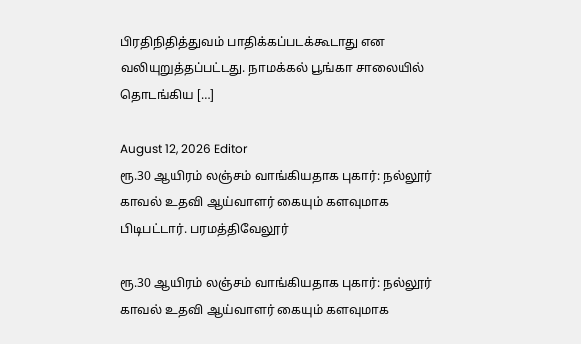பிரதிநிதித்துவம் பாதிக்கப்படக்கூடாது என வலியுறுத்தப்பட்டது. நாமக்கல் பூங்கா சாலையில் தொடங்கிய […]

August 12, 2026 Editor
ரூ.30 ஆயிரம் லஞ்சம் வாங்கியதாக புகார்: நல்லூர் காவல் உதவி ஆய்வாளர் கையும் களவுமாக பிடிபட்டார். பரமத்திவேலூர்

ரூ.30 ஆயிரம் லஞ்சம் வாங்கியதாக புகார்: நல்லூர் காவல் உதவி ஆய்வாளர் கையும் களவுமாக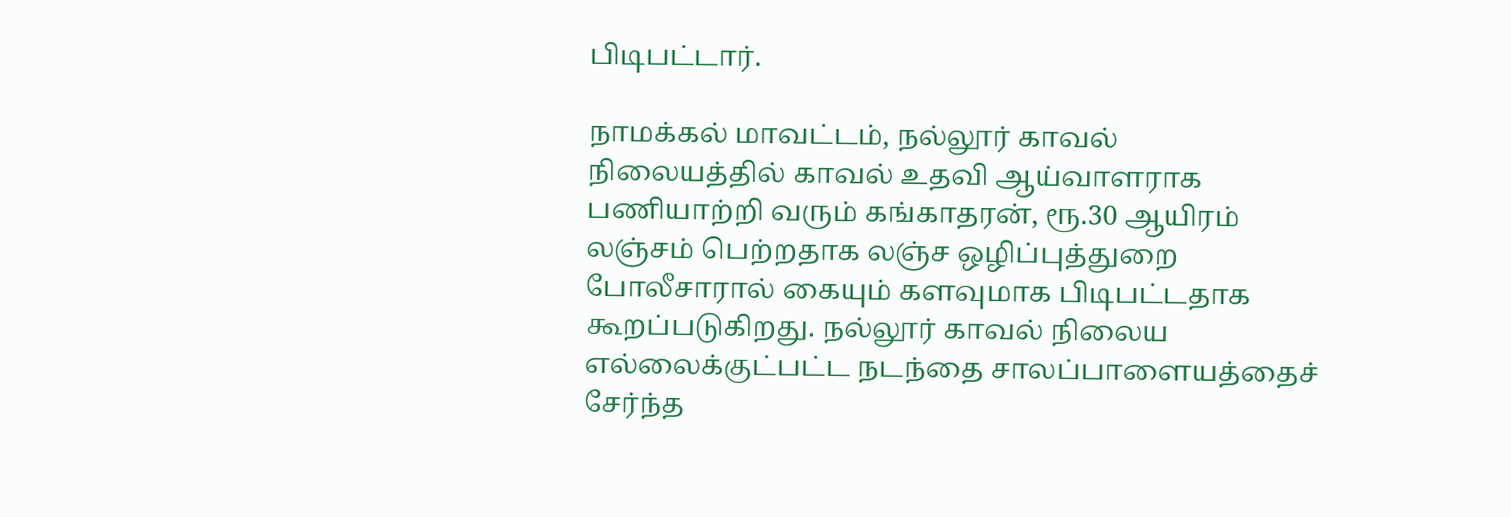பிடிபட்டார்.

நாமக்கல் மாவட்டம், நல்லூர் காவல் நிலையத்தில் காவல் உதவி ஆய்வாளராக பணியாற்றி வரும் கங்காதரன், ரூ.30 ஆயிரம் லஞ்சம் பெற்றதாக லஞ்ச ஒழிப்புத்துறை போலீசாரால் கையும் களவுமாக பிடிபட்டதாக கூறப்படுகிறது. நல்லூர் காவல் நிலைய எல்லைக்குட்பட்ட நடந்தை சாலப்பாளையத்தைச் சேர்ந்த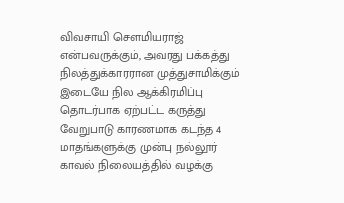விவசாயி சௌமியராஜ் என்பவருக்கும், அவரது பக்கத்து நிலத்துக்காரரான முத்துசாமிக்கும் இடையே நில ஆக்கிரமிப்பு தொடர்பாக ஏற்பட்ட கருத்து வேறுபாடு காரணமாக கடந்த 4 மாதங்களுக்கு முன்பு நல்லூர் காவல் நிலையத்தில் வழக்கு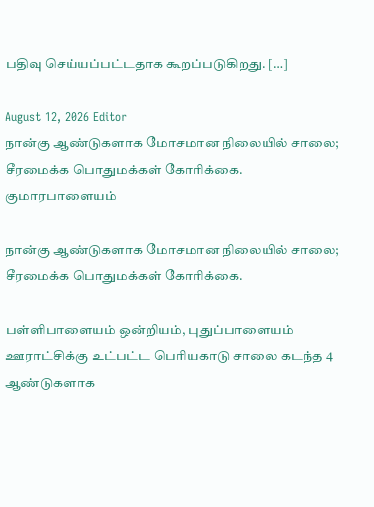பதிவு செய்யப்பட்டதாக கூறப்படுகிறது. […]

August 12, 2026 Editor
நான்கு ஆண்டுகளாக மோசமான நிலையில் சாலை; சீரமைக்க பொதுமக்கள் கோரிக்கை. குமாரபாளையம்

நான்கு ஆண்டுகளாக மோசமான நிலையில் சாலை; சீரமைக்க பொதுமக்கள் கோரிக்கை.

பள்ளிபாளையம் ஒன்றியம், புதுப்பாளையம் ஊராட்சிக்கு உட்பட்ட பெரியகாடு சாலை கடந்த 4 ஆண்டுகளாக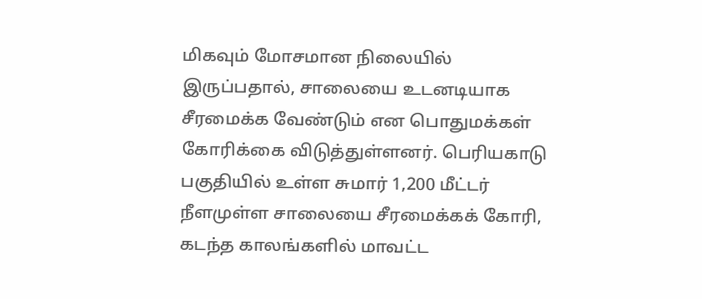மிகவும் மோசமான நிலையில் இருப்பதால், சாலையை உடனடியாக சீரமைக்க வேண்டும் என பொதுமக்கள் கோரிக்கை விடுத்துள்ளனர். பெரியகாடு பகுதியில் உள்ள சுமார் 1,200 மீட்டர் நீளமுள்ள சாலையை சீரமைக்கக் கோரி, கடந்த காலங்களில் மாவட்ட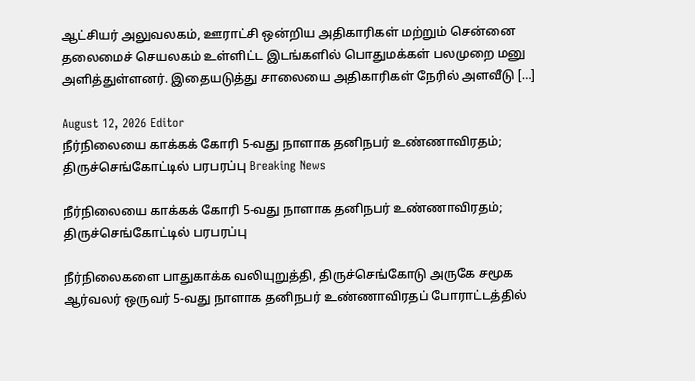ஆட்சியர் அலுவலகம், ஊராட்சி ஒன்றிய அதிகாரிகள் மற்றும் சென்னை தலைமைச் செயலகம் உள்ளிட்ட இடங்களில் பொதுமக்கள் பலமுறை மனு அளித்துள்ளனர். இதையடுத்து சாலையை அதிகாரிகள் நேரில் அளவீடு […]

August 12, 2026 Editor
நீர்நிலையை காக்கக் கோரி 5-வது நாளாக தனிநபர் உண்ணாவிரதம்; திருச்செங்கோட்டில் பரபரப்பு Breaking News

நீர்நிலையை காக்கக் கோரி 5-வது நாளாக தனிநபர் உண்ணாவிரதம்; திருச்செங்கோட்டில் பரபரப்பு

நீர்நிலைகளை பாதுகாக்க வலியுறுத்தி, திருச்செங்கோடு அருகே சமூக ஆர்வலர் ஒருவர் 5-வது நாளாக தனிநபர் உண்ணாவிரதப் போராட்டத்தில்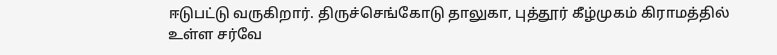ஈடுபட்டு வருகிறார். திருச்செங்கோடு தாலுகா, புத்தூர் கீழ்முகம் கிராமத்தில் உள்ள சர்வே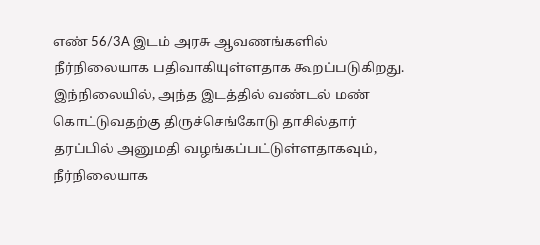எண் 56/3A இடம் அரசு ஆவணங்களில் நீர்நிலையாக பதிவாகியுள்ளதாக கூறப்படுகிறது. இந்நிலையில், அந்த இடத்தில் வண்டல் மண் கொட்டுவதற்கு திருச்செங்கோடு தாசில்தார் தரப்பில் அனுமதி வழங்கப்பட்டுள்ளதாகவும், நீர்நிலையாக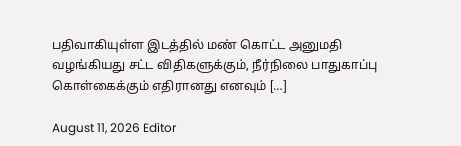பதிவாகியுள்ள இடத்தில் மண் கொட்ட அனுமதி வழங்கியது சட்ட விதிகளுக்கும், நீர்நிலை பாதுகாப்பு கொள்கைக்கும் எதிரானது எனவும் […]

August 11, 2026 Editor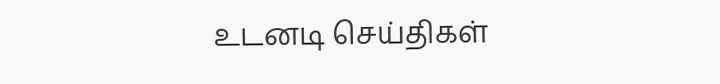உடனடி செய்திகள்